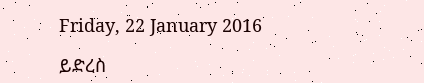Friday, 22 January 2016

ይድረስ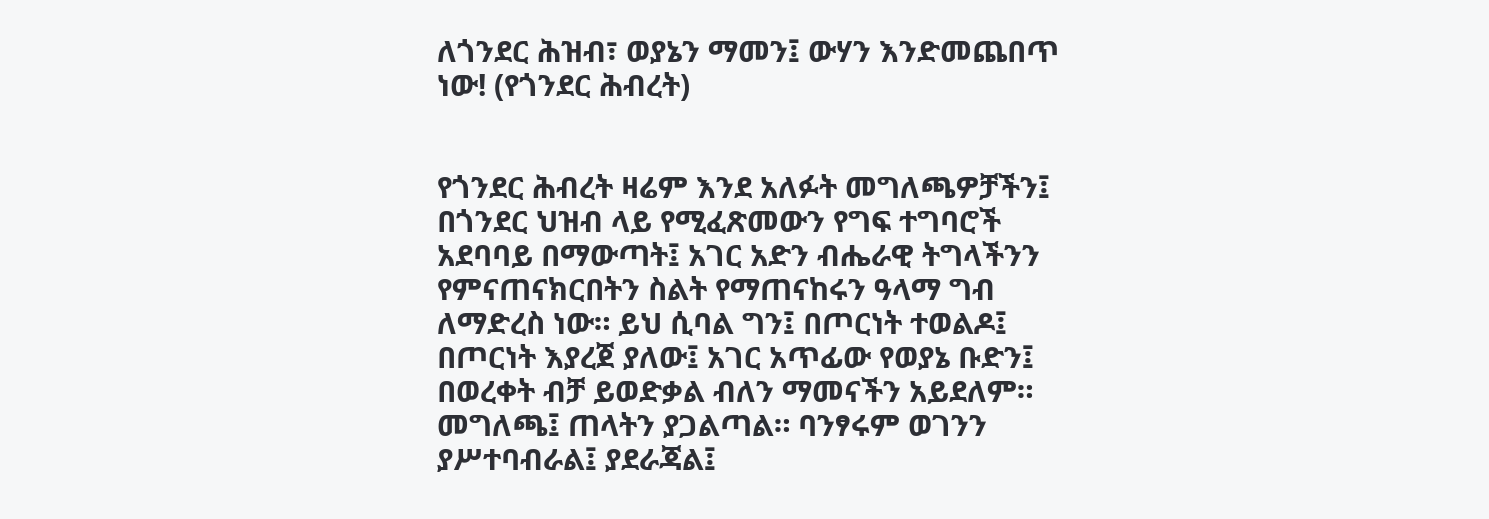ለጎንደር ሕዝብ፣ ወያኔን ማመን፤ ውሃን እንድመጨበጥ ነው! (የጎንደር ሕብረት)


የጎንደር ሕብረት ዛሬም እንደ አለፉት መግለጫዎቻችን፤ በጎንደር ህዝብ ላይ የሚፈጽመውን የግፍ ተግባሮች አደባባይ በማውጣት፤ አገር አድን ብሔራዊ ትግላችንን የምናጠናክርበትን ስልት የማጠናከሩን ዓላማ ግብ ለማድረስ ነው። ይህ ሲባል ግን፤ በጦርነት ተወልዶ፤ በጦርነት እያረጀ ያለው፤ አገር አጥፊው የወያኔ ቡድን፤ በወረቀት ብቻ ይወድቃል ብለን ማመናችን አይደለም። መግለጫ፤ ጠላትን ያጋልጣል። ባንፃሩም ወገንን ያሥተባብራል፤ ያደራጃል፤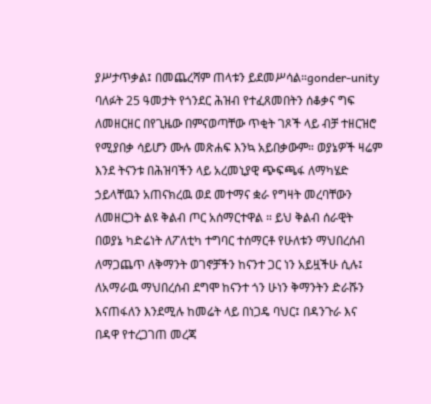ያሥታጥቃል፤ በመጨረሻም ጠላቱን ይደመሥሳል።gonder-unity
ባለፉት 25 ዓመታት የጎንደር ሕዝብ የተፈጸመበትን ሰቆቃና ግፍ ለመዘርዘር በየጊዜው በምናወጣቸው ጥቂት ገጾች ላይ ብቻ ተዘርዝሮ የሚያበቃ ሳይሆን ሙሉ መጽሐፍ እንኳ አይበቃውም። ወያኔዎች ዛሬም እንደ ትናንቱ በሕዝባችን ላይ አረመኒያዊ ጭፍጫፋ ለማካሄድ ኃይላቸዉን አጠናክረዉ ወደ መተማና ቋራ የግዛት መረባቸውን ለመዘርጋት ልዩ ቅልብ ጦር አሰማርተዋል ። ይህ ቅልብ ሰራዊት በወያኔ ካድሬነት ለፖለቲካ ተግባር ተሰማርቶ የሁለቱን ማህበረሰብ ለማጋጨጥ ለቅማንት ወገኖቻችን ከናንተ ጋር ነን አይዟችሁ ሲሉ፤ ለአማራዉ ማህበረሰብ ደግሞ ከናንተ ጎን ሁነን ቅማንትን ድራሹን እናጠፋለን እንደሚሉ ከመሬት ላይ በነጋዴ ባህር፤ በዳንጉራ እና በዳዋ የተረጋገጠ መረጃ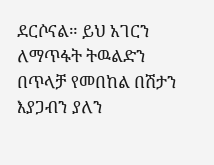ደርሶናል። ይህ አገርን ለማጥፋት ትዉልድን በጥላቻ የመበከል በሽታን እያጋብን ያለን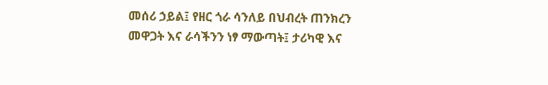መሰሪ ኃይል፤ የዘር ጎራ ሳንለይ በህብረት ጠንክረን መዋጋት እና ራሳችንን ነፃ ማውጣት፤ ታሪካዊ እና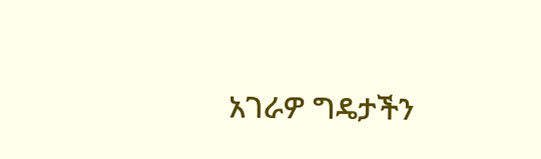አገራዎ ግዴታችን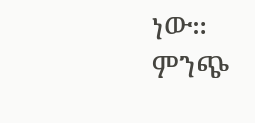ነው።                                                                                   ምንጭ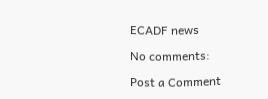ECADF news

No comments:

Post a Comment